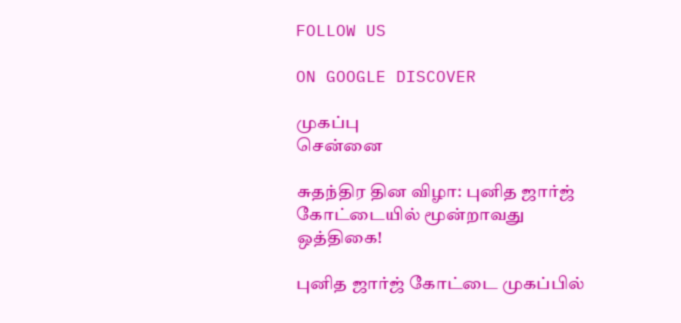FOLLOW US

ON GOOGLE DISCOVER

முகப்பு
சென்னை

சுதந்திர தின விழா: புனித ஜார்ஜ் கோட்டையில் மூன்றாவது ஒத்திகை!

புனித ஜார்ஜ் கோட்டை முகப்பில்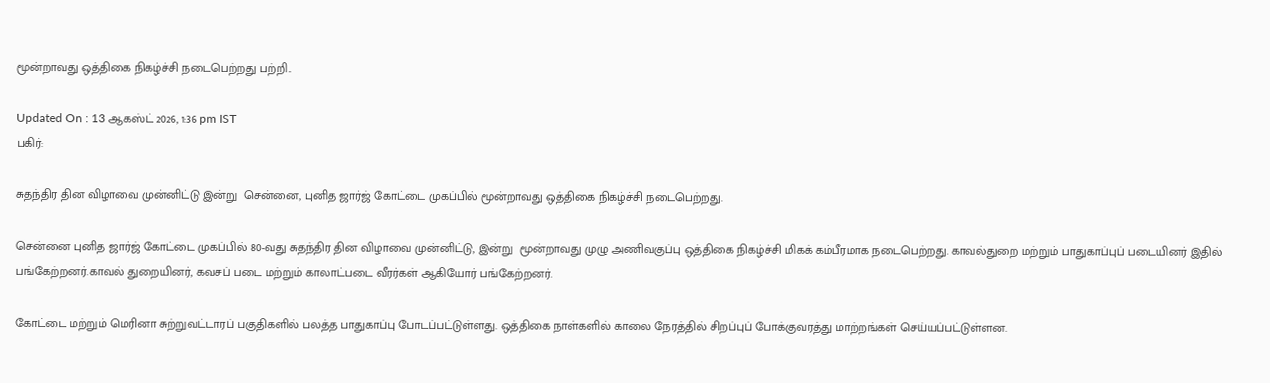மூன்றாவது ஒத்திகை நிகழ்ச்சி நடைபெற்றது பற்றி..

Updated On : 13 ஆகஸ்ட் 2026, 1:36 pm IST
பகிர்:

சுதந்திர தின விழாவை முன்னிட்டு இன்று  சென்னை, புனித ஜார்ஜ் கோட்டை முகப்பில் மூன்றாவது ஒத்திகை நிகழ்ச்சி நடைபெற்றது.

சென்னை புனித ஜார்ஜ் கோட்டை முகப்பில் 80-வது சுதந்திர தின விழாவை முன்னிட்டு, இன்று  மூன்றாவது முழு அணிவகுப்பு ஒத்திகை நிகழ்ச்சி மிகக் கம்பீரமாக நடைபெற்றது. காவல்துறை மற்றும் பாதுகாப்புப் படையினர் இதில் பங்கேற்றனர்.காவல் துறையினர், கவசப் படை மற்றும் காலாட்படை வீரர்கள் ஆகியோர் பங்கேற்றனர்.

கோட்டை மற்றும் மெரினா சுற்றுவட்டாரப் பகுதிகளில் பலத்த பாதுகாப்பு போடப்பட்டுள்ளது. ஒத்திகை நாள்களில் காலை நேரத்தில் சிறப்புப் போக்குவரத்து மாற்றங்கள் செய்யப்பட்டுள்ளன.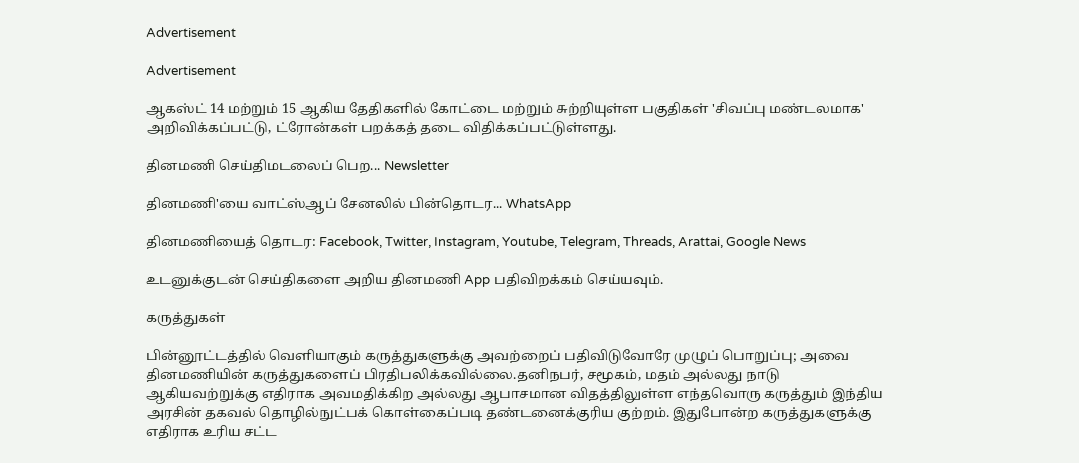Advertisement

Advertisement

ஆகஸ்ட் 14 மற்றும் 15 ஆகிய தேதிகளில் கோட்டை மற்றும் சுற்றியுள்ள பகுதிகள் 'சிவப்பு மண்டலமாக' அறிவிக்கப்பட்டு, ட்ரோன்கள் பறக்கத் தடை விதிக்கப்பட்டுள்ளது.

தினமணி செய்திமடலைப் பெற... Newsletter

தினமணி'யை வாட்ஸ்ஆப் சேனலில் பின்தொடர... WhatsApp

தினமணியைத் தொடர: Facebook, Twitter, Instagram, Youtube, Telegram, Threads, Arattai, Google News

உடனுக்குடன் செய்திகளை அறிய தினமணி App பதிவிறக்கம் செய்யவும்.

கருத்துகள்

பின்னூட்டத்தில் வெளியாகும் கருத்துகளுக்கு அவற்றைப் பதிவிடுவோரே முழுப் பொறுப்பு; அவை தினமணியின் கருத்துகளைப் பிரதிபலிக்கவில்லை.தனிநபர், சமூகம், மதம் அல்லது நாடு ஆகியவற்றுக்கு எதிராக அவமதிக்கிற அல்லது ஆபாசமான விதத்திலுள்ள எந்தவொரு கருத்தும் இந்திய அரசின் தகவல் தொழில்நுட்பக் கொள்கைப்படி தண்டனைக்குரிய குற்றம். இதுபோன்ற கருத்துகளுக்கு எதிராக உரிய சட்ட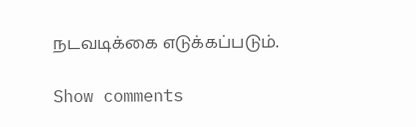நடவடிக்கை எடுக்கப்படும்.

Show comments